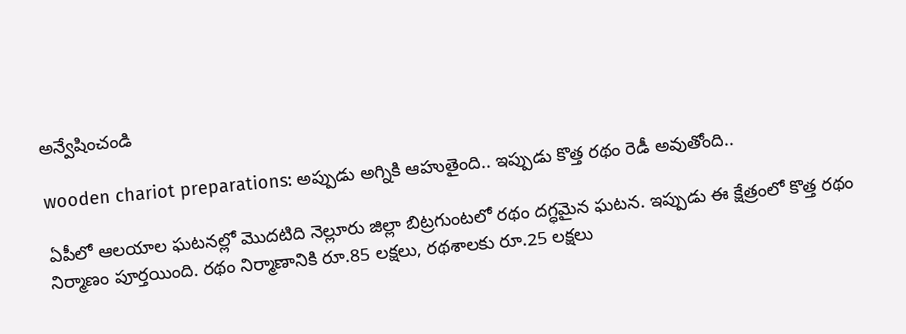అన్వేషించండి

wooden chariot preparations: అప్పుడు అగ్నికి ఆహుతైంది.. ఇప్పుడు కొత్త రథం రెడీ అవుతోంది..

ఏపీలో ఆలయాల ఘటనల్లో మొదటిది నెల్లూరు జిల్లా బిట్రగుంటలో రథం దగ్ధమైన ఘటన. ఇప్పుడు ఈ క్షేత్రంలో కొత్త రథం నిర్మాణం పూర్తయింది. రథం నిర్మాణానికి రూ.85 లక్షలు, రథశాలకు రూ.25 లక్షలు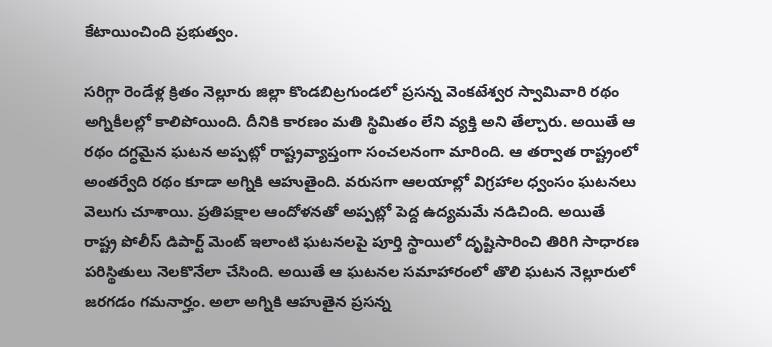కేటాయించింది ప్రభుత్వం.

సరిగ్గా రెండేళ్ల క్రితం నెల్లూరు జిల్లా కొండబిట్రగుండలో ప్రసన్న వెంకటేశ్వర స్వామివారి రథం అగ్నికీలల్లో కాలిపోయింది. దీనికి కారణం మతి స్థిమితం లేని వ్యక్తి అని తేల్చారు. అయితే ఆ రథం దగ్ధమైన ఘటన అప్పట్లో రాష్ట్రవ్యాప్తంగా సంచలనంగా మారింది. ఆ తర్వాత రాష్ట్రంలో అంతర్వేది రథం కూడా అగ్నికి ఆహుతైంది. వరుసగా ఆలయాల్లో విగ్రహాల ధ్వంసం ఘటనలు వెలుగు చూశాయి. ప్రతిపక్షాల ఆందోళనతో అప్పట్లో పెద్ద ఉద్యమమే నడిచింది. అయితే రాష్ట్ర పోలీస్ డిపార్ట్ మెంట్ ఇలాంటి ఘటనలపై పూర్తి స్థాయిలో దృష్టిసారించి తిరిగి సాధారణ పరిస్థితులు నెలకొనేలా చేసింది. అయితే ఆ ఘటనల సమాహారంలో తొలి ఘటన నెల్లూరులో జరగడం గమనార్హం. అలా అగ్నికి ఆహుతైన ప్రసన్న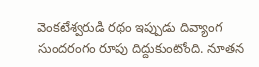వెంకటేశ్వరుడి రథం ఇప్పుడు దివ్యాంగ సుందరంగం రూపు దిద్దుకుంటోంది. నూతన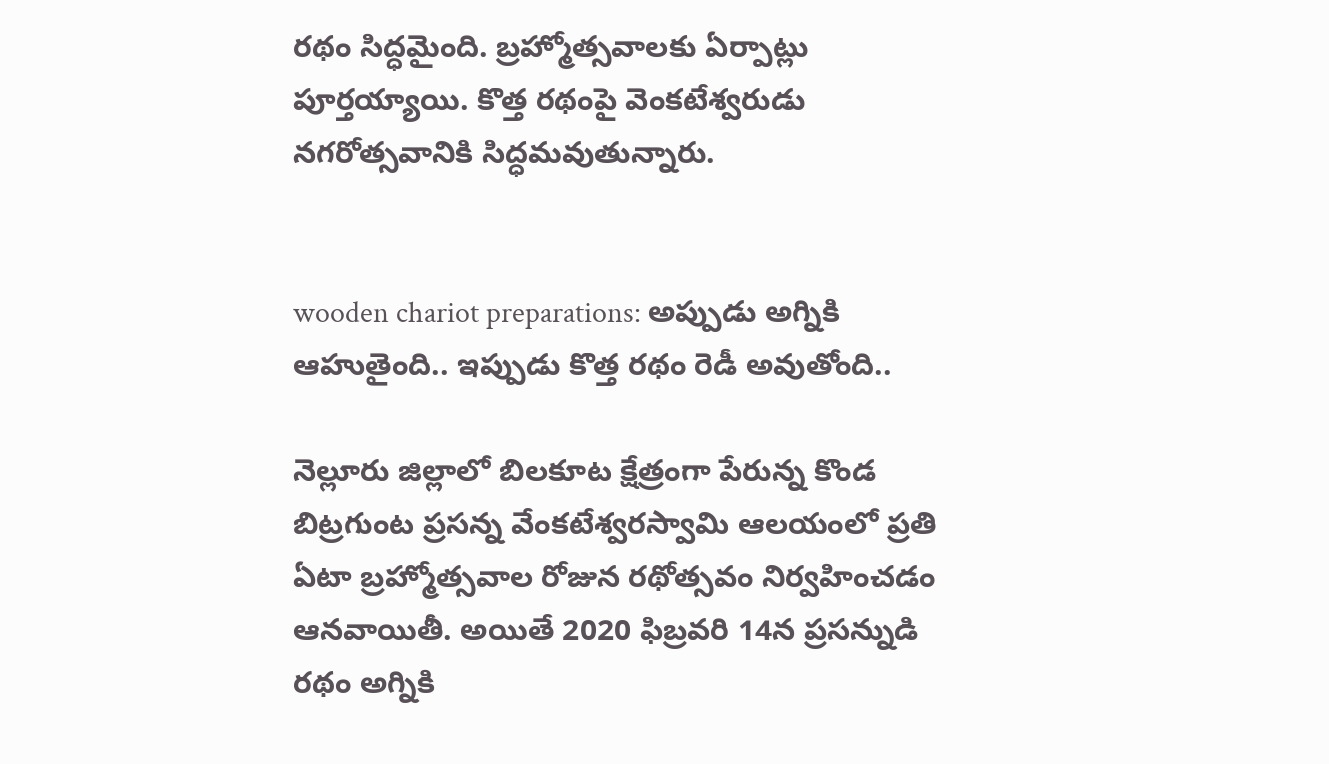రథం సిద్ధమైంది. బ్రహ్మోత్సవాలకు ఏర్పాట్లు పూర్తయ్యాయి. కొత్త రథంపై వెంకటేశ్వరుడు నగరోత్సవానికి సిద్ధమవుతున్నారు.


wooden chariot preparations: అప్పుడు అగ్నికి ఆహుతైంది.. ఇప్పుడు కొత్త రథం రెడీ అవుతోంది..

నెల్లూరు జిల్లాలో బిలకూట క్షేత్రంగా పేరున్న కొండ బిట్రగుంట ప్రసన్న వేంకటేశ్వరస్వామి ఆలయంలో ప్రతి ఏటా బ్రహ్మోత్సవాల రోజున రథోత్సవం నిర్వహించడం ఆనవాయితీ. అయితే 2020 ఫిబ్రవరి 14న ప్రసన్నుడి రథం అగ్నికి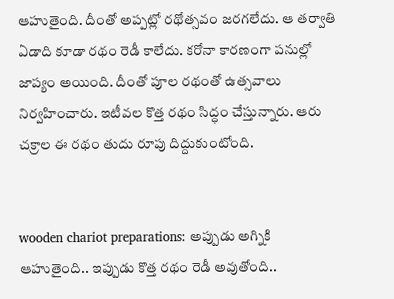ఆహుతైంది. దీంతో అప్పట్లో రథోత్సవం జరగలేదు. ఆ తర్వాతి ఏడాది కూడా రథం రెడీ కాలేదు. కరోనా కారణంగా పనుల్లో జాప్యం అయింది. దీంతో పూల రథంతో ఉత్సవాలు నిర్వహించారు. ఇటీవల కొత్త రథం సిద్ధం చేస్తున్నారు. ఆరు చక్రాల ఈ రథం తుదు రూపు దిద్దుకుంటోంది.


wooden chariot preparations: అప్పుడు అగ్నికి ఆహుతైంది.. ఇప్పుడు కొత్త రథం రెడీ అవుతోంది..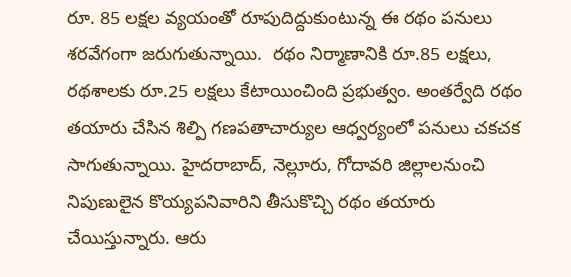రూ. 85 లక్షల వ్యయంతో రూపుదిద్దుకుంటున్న ఈ రథం పనులు శరవేగంగా జరుగుతున్నాయి.  రథం నిర్మాణానికి రూ.85 లక్షలు, రథశాలకు రూ.25 లక్షలు కేటాయించింది ప్రభుత్వం. అంతర్వేది రథం తయారు చేసిన శిల్పి గణపతాచార్యుల ఆధ్వర్యంలో పనులు చకచక సాగుతున్నాయి. హైదరాబాద్, నెల్లూరు, గోదావరి జిల్లాలనుంచి నిపుణులైన కొయ్యపనివారిని తీసుకొచ్చి రథం తయారు చేయిస్తున్నారు. ఆరు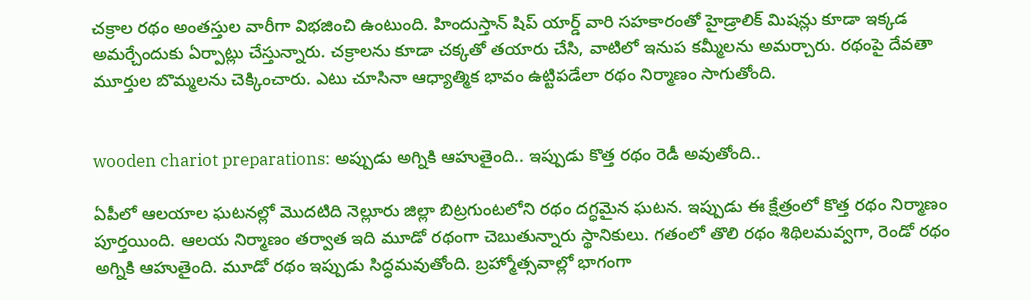చక్రాల రథం అంతస్తుల వారీగా విభజించి ఉంటుంది. హిందుస్తాన్ షిప్ యార్డ్ వారి సహకారంతో హైడ్రాలిక్ మిషన్లు కూడా ఇక్కడ అమర్చేందుకు ఏర్పాట్లు చేస్తున్నారు. చక్రాలను కూడా చక్కతో తయారు చేసి, వాటిలో ఇనుప కమ్మీలను అమర్చారు. రథంపై దేవతా మూర్తుల బొమ్మలను చెక్కించారు. ఎటు చూసినా ఆధ్యాత్మిక భావం ఉట్టిపడేలా రథం నిర్మాణం సాగుతోంది.


wooden chariot preparations: అప్పుడు అగ్నికి ఆహుతైంది.. ఇప్పుడు కొత్త రథం రెడీ అవుతోంది..

ఏపీలో ఆలయాల ఘటనల్లో మొదటిది నెల్లూరు జిల్లా బిట్రగుంటలోని రథం దగ్ధమైన ఘటన. ఇప్పుడు ఈ క్షేత్రంలో కొత్త రథం నిర్మాణం పూర్తయింది. ఆలయ నిర్మాణం తర్వాత ఇది మూడో రథంగా చెబుతున్నారు స్థానికులు. గతంలో తొలి రథం శిథిలమవ్వగా, రెండో రథం అగ్నికి ఆహుతైంది. మూడో రథం ఇప్పుడు సిద్ధమవుతోంది. బ్రహ్మోత్సవాల్లో భాగంగా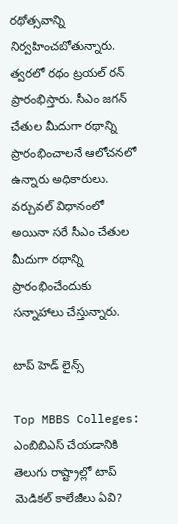రథోత్సవాన్ని నిర్వహించబోతున్నారు. త్వరలో రథం ట్రయల్ రన్ ప్రారంభిస్తారు. సీఎం జగన్ చేతుల మీదుగా రథాన్ని ప్రారంభించాలనే ఆలోచనలో ఉన్నారు అధికారులు. వర్చువల్ విధానంలో అయినా సరే సీఎం చేతుల మీదుగా రథాన్ని ప్రారంభించేందుకు సన్నాహాలు చేస్తున్నారు.

టాప్ హెడ్ లైన్స్

Top MBBS Colleges: ఎంబిబిఎస్ చేయడానికి తెలుగు రాష్ట్రాల్లో టాప్ మెడికల్‌ కాలేజీలు ఏవి?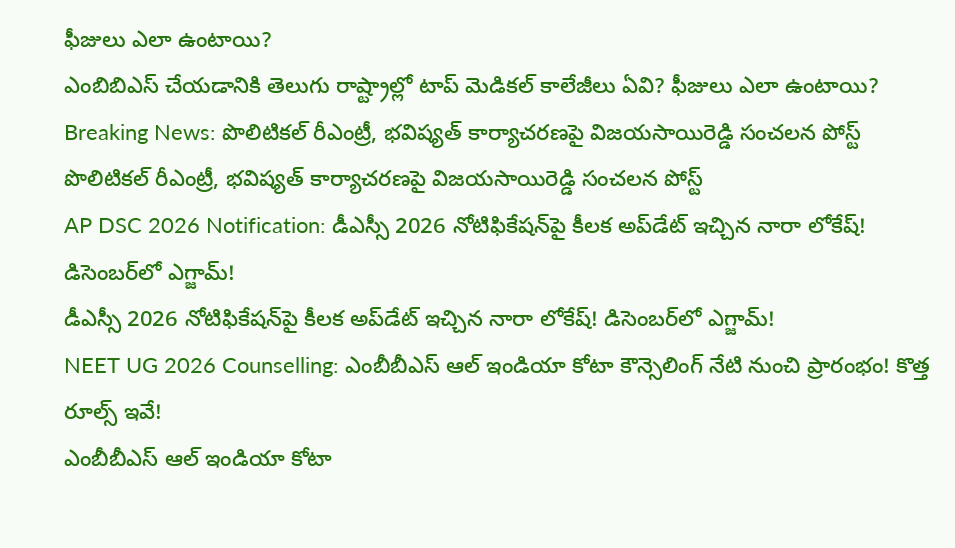ఫీజులు ఎలా ఉంటాయి?
ఎంబిబిఎస్ చేయడానికి తెలుగు రాష్ట్రాల్లో టాప్ మెడికల్‌ కాలేజీలు ఏవి? ఫీజులు ఎలా ఉంటాయి?
Breaking News: పొలిటికల్ రీఎంట్రీ, భవిష్యత్ కార్యాచరణపై విజయసాయిరెడ్డి సంచలన పోస్ట్
పొలిటికల్ రీఎంట్రీ, భవిష్యత్ కార్యాచరణపై విజయసాయిరెడ్డి సంచలన పోస్ట్
AP DSC 2026 Notification: డీఎస్సీ 2026 నోటిఫికేషన్‌పై కీలక అప్‌డేట్ ఇచ్చిన నారా లోకేష్‌! డిసెంబర్‌లో ఎగ్జామ్‌!
డీఎస్సీ 2026 నోటిఫికేషన్‌పై కీలక అప్‌డేట్ ఇచ్చిన నారా లోకేష్‌! డిసెంబర్‌లో ఎగ్జామ్‌!
NEET UG 2026 Counselling: ఎంబీబీఎస్‌ ఆల్‌ ఇండియా కోటా కౌన్సెలింగ్‌ నేటి నుంచి ప్రారంభం! కొత్త రూల్స్‌ ఇవే!
ఎంబీబీఎస్‌ ఆల్‌ ఇండియా కోటా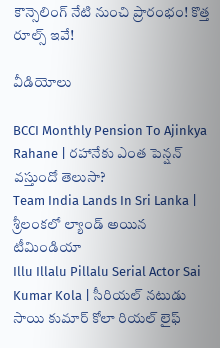కౌన్సెలింగ్‌ నేటి నుంచి ప్రారంభం! కొత్త రూల్స్‌ ఇవే!

వీడియోలు

BCCI Monthly Pension To Ajinkya Rahane | రహానేకు ఎంత పెన్షన్ వస్తుందో తెలుసా?
Team India Lands In Sri Lanka | శ్రీలంకలో ల్యాండ్ అయిన టీమిండియా
Illu Illalu Pillalu Serial Actor Sai Kumar Kola | సీరియల్ నటుడు సాయి కుమార్ కోలా రియల్ లైఫ్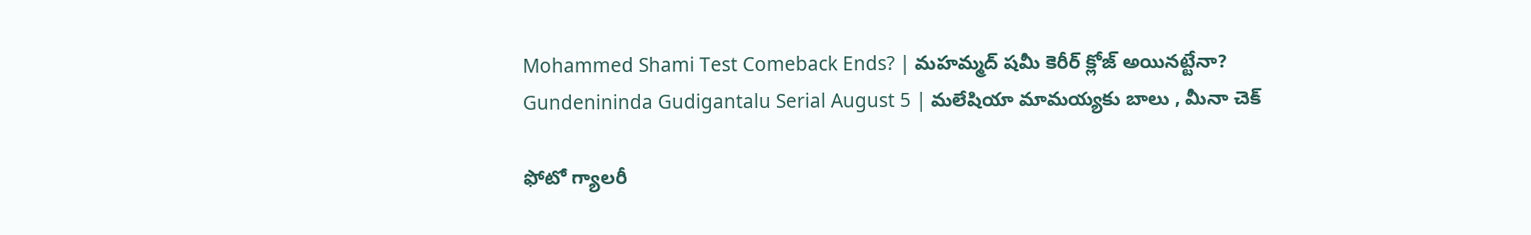Mohammed Shami Test Comeback Ends? | మహమ్మద్ షమీ కెరీర్ క్లోజ్ అయినట్టేనా?
Gundenininda Gudigantalu Serial August 5 | మలేషియా మామయ్యకు బాలు , మీనా చెక్

ఫోటో గ్యాలరీ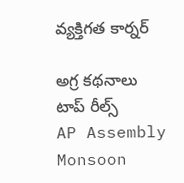వ్యక్తిగత కార్నర్

అగ్ర కథనాలు
టాప్ రీల్స్
AP Assembly Monsoon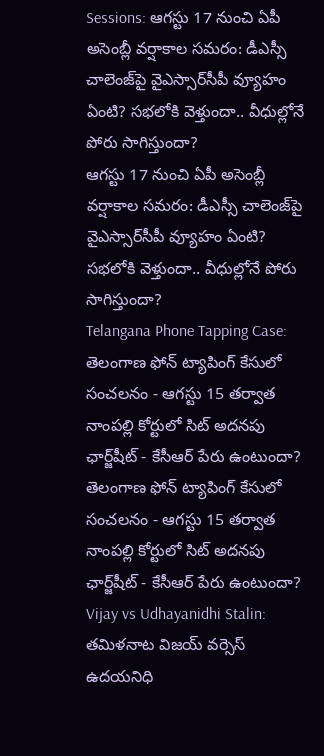Sessions: ఆగస్టు 17 నుంచి ఏపీ అసెంబ్లీ వర్షాకాల సమరం: డీఎస్సీ చాలెంజ్‌పై వైఎస్సార్‌సీపీ వ్యూహం ఏంటి? సభలోకి వెళ్తుందా.. వీధుల్లోనే పోరు సాగిస్తుందా?
ఆగస్టు 17 నుంచి ఏపీ అసెంబ్లీ వర్షాకాల సమరం: డీఎస్సీ చాలెంజ్‌పై వైఎస్సార్‌సీపీ వ్యూహం ఏంటి? సభలోకి వెళ్తుందా.. వీధుల్లోనే పోరు సాగిస్తుందా?
Telangana Phone Tapping Case: తెలంగాణ ఫోన్ ట్యాపింగ్ కేసులో సంచలనం - ఆగస్టు 15 తర్వాత నాంపల్లి కోర్టులో సిట్ అదనపు ఛార్జ్‌షీట్ - కేసీఆర్ పేరు ఉంటుందా?
తెలంగాణ ఫోన్ ట్యాపింగ్ కేసులో సంచలనం - ఆగస్టు 15 తర్వాత నాంపల్లి కోర్టులో సిట్ అదనపు ఛార్జ్‌షీట్ - కేసీఆర్ పేరు ఉంటుందా?
Vijay vs Udhayanidhi Stalin: తమిళనాట విజయ్ వర్సెస్ ఉదయనిధి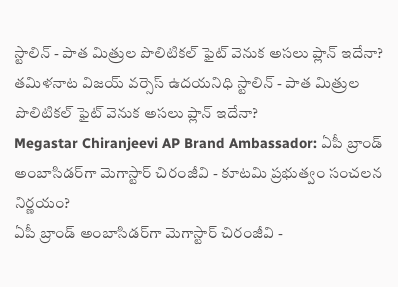స్టాలిన్ - పాత మిత్రుల పొలిటికల్ ఫైట్ వెనుక అసలు ప్లాన్ ఇదేనా?
తమిళనాట విజయ్ వర్సెస్ ఉదయనిధి స్టాలిన్ - పాత మిత్రుల పొలిటికల్ ఫైట్ వెనుక అసలు ప్లాన్ ఇదేనా?
Megastar Chiranjeevi AP Brand Ambassador: ఏపీ బ్రాండ్ అంబాసిడర్‌గా మెగాస్టార్ చిరంజీవి - కూటమి ప్రభుత్వం సంచలన నిర్ణయం?
ఏపీ బ్రాండ్ అంబాసిడర్‌గా మెగాస్టార్ చిరంజీవి -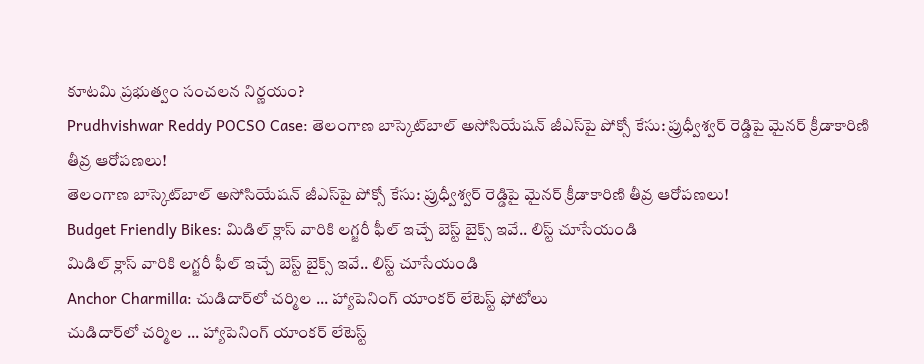కూటమి ప్రభుత్వం సంచలన నిర్ణయం?
Prudhvishwar Reddy POCSO Case: తెలంగాణ బాస్కెట్‌బాల్ అసోసియేషన్ జీఎస్‌పై పోక్సో కేసు: ప్రుధ్వీశ్వర్ రెడ్డిపై మైనర్ క్రీడాకారిణి తీవ్ర ఆరోపణలు!
తెలంగాణ బాస్కెట్‌బాల్ అసోసియేషన్ జీఎస్‌పై పోక్సో కేసు: ప్రుధ్వీశ్వర్ రెడ్డిపై మైనర్ క్రీడాకారిణి తీవ్ర ఆరోపణలు!
Budget Friendly Bikes: మిడిల్ క్లాస్ వారికి లగ్జరీ ఫీల్ ఇచ్చే బెస్ట్ బైక్స్ ఇవే.. లిస్ట్ చూసేయండి
మిడిల్ క్లాస్ వారికి లగ్జరీ ఫీల్ ఇచ్చే బెస్ట్ బైక్స్ ఇవే.. లిస్ట్ చూసేయండి
Anchor Charmilla: చుడిదార్‌లో చర్మిల ... హ్యాపెనింగ్ యాంకర్ లేటెస్ట్ ఫోటోలు
చుడిదార్‌లో చర్మిల ... హ్యాపెనింగ్ యాంకర్ లేటెస్ట్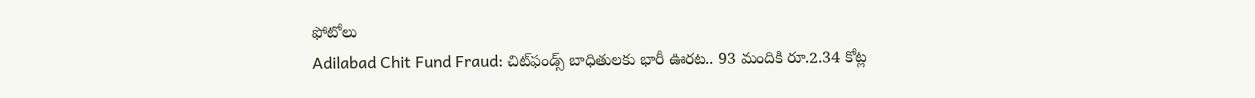ఫోటోలు
Adilabad Chit Fund Fraud: చిట్‌ఫండ్స్ బాధితులకు భారీ ఊరట.. 93 మందికి రూ.2.34 కోట్ల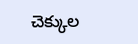చెక్కుల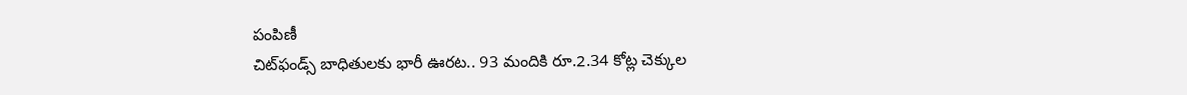పంపిణీ
చిట్‌ఫండ్స్ బాధితులకు భారీ ఊరట.. 93 మందికి రూ.2.34 కోట్ల చెక్కుల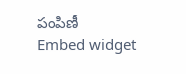పంపిణీ
Embed widget